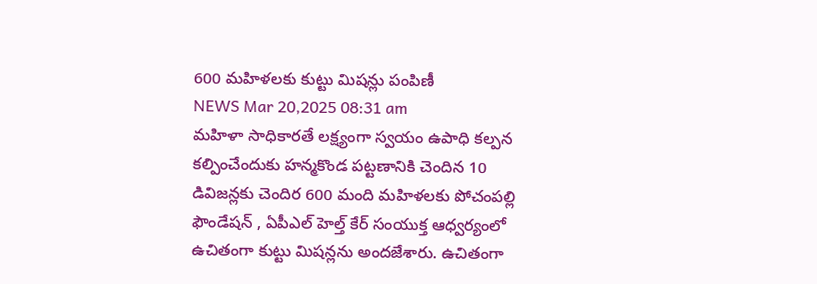600 మహిళలకు కుట్టు మిషన్లు పంపిణీ
NEWS Mar 20,2025 08:31 am
మహిళా సాధికారతే లక్ష్యంగా స్వయం ఉపాధి కల్పన కల్పించేందుకు హన్మకొండ పట్టణానికి చెందిన 10 డివిజన్లకు చెందిర 600 మంది మహిళలకు పోచంపల్లి ఫౌండేషన్ , ఏపీఎల్ హెల్త్ కేర్ సంయుక్త ఆధ్వర్యంలో ఉచితంగా కుట్టు మిషన్లను అందజేశారు. ఉచితంగా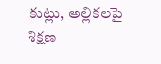కుట్లు, అల్లికలపై శిక్షణ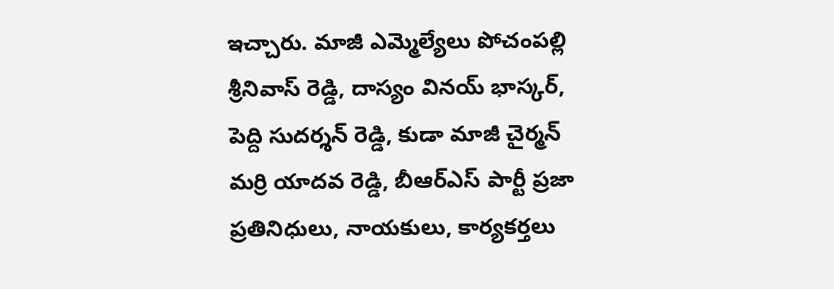ఇచ్చారు. మాజీ ఎమ్మెల్యేలు పోచంపల్లి శ్రీనివాస్ రెడ్డి, దాస్యం వినయ్ భాస్కర్, పెద్ది సుదర్శన్ రెడ్డి, కుడా మాజీ చైర్మన్ మర్రి యాదవ రెడ్డి, బీఆర్ఎస్ పార్టీ ప్రజా ప్రతినిధులు, నాయకులు, కార్యకర్తలు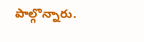పాల్గొన్నారు.